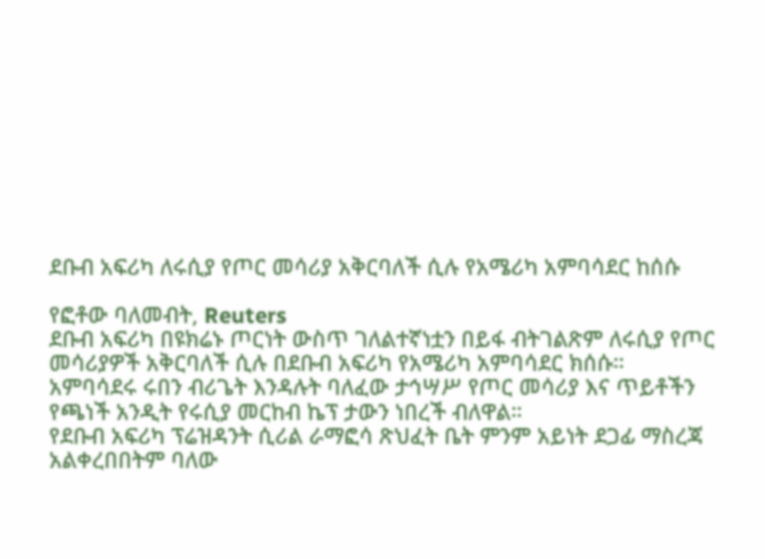ደቡብ አፍሪካ ለሩሲያ የጦር መሳሪያ አቅርባለች ሲሉ የአሜሪካ አምባሳደር ከሰሱ

የፎቶው ባለመብት, Reuters
ደቡብ አፍሪካ በዩክሬኑ ጦርነት ውስጥ ገለልተኛነቷን በይፋ ብትገልጽም ለሩሲያ የጦር መሳሪያዎች አቅርባለች ሲሉ በደቡብ አፍሪካ የአሜሪካ አምባሳደር ክሰሱ።
አምባሳደሩ ሩበን ብሪጌት እንዳሉት ባለፈው ታኅሣሥ የጦር መሳሪያ እና ጥይቶችን የጫነች አንዲት የሩሲያ መርከብ ኬፕ ታውን ነበረች ብለዋል።
የደቡብ አፍሪካ ፕሬዝዳንት ሲሪል ራማፎሳ ጽህፈት ቤት ምንም አይነት ደጋፊ ማስረጃ አልቀረበበትም ባለው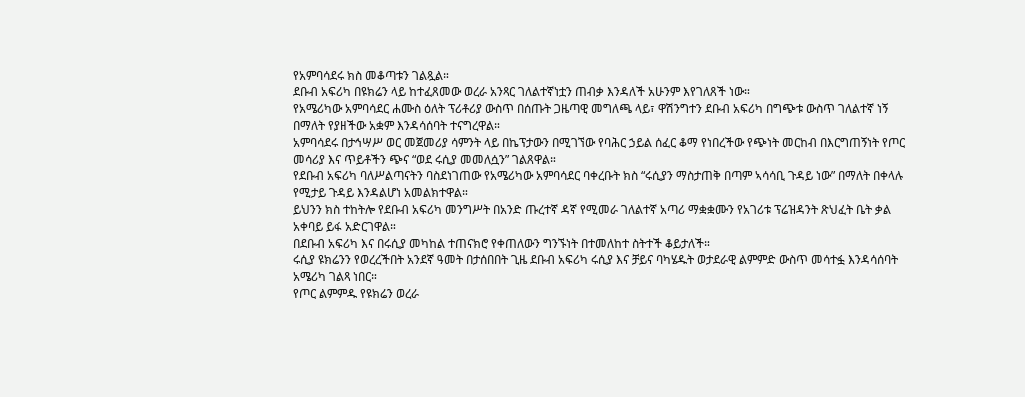የአምባሳደሩ ክስ መቆጣቱን ገልጿል።
ደቡብ አፍሪካ በዩክሬን ላይ ከተፈጸመው ወረራ አንጻር ገለልተኛነቷን ጠብቃ እንዳለች አሁንም እየገለጸች ነው።
የአሜሪካው አምባሳደር ሐሙስ ዕለት ፕሪቶሪያ ውስጥ በሰጡት ጋዜጣዊ መግለጫ ላይ፣ ዋሽንግተን ደቡብ አፍሪካ በግጭቱ ውስጥ ገለልተኛ ነኝ በማለት የያዘችው አቋም እንዳሳሰባት ተናግረዋል።
አምባሳደሩ በታኅሣሥ ወር መጀመሪያ ሳምንት ላይ በኬፕታውን በሚገኘው የባሕር ኃይል ሰፈር ቆማ የነበረችው የጭነት መርከብ በእርግጠኝነት የጦር መሳሪያ እና ጥይቶችን ጭና “ወደ ሩሲያ መመለሷን” ገልጸዋል።
የደቡብ አፍሪካ ባለሥልጣናትን ባስደነገጠው የአሜሪካው አምባሳደር ባቀረቡት ክስ “ሩሲያን ማስታጠቅ በጣም ኣሳሳቢ ጉዳይ ነው” በማለት በቀላሉ የሚታይ ጉዳይ እንዳልሆነ አመልክተዋል።
ይህንን ክስ ተከትሎ የደቡብ አፍሪካ መንግሥት በአንድ ጡረተኛ ዳኛ የሚመራ ገለልተኛ አጣሪ ማቋቋሙን የአገሪቱ ፕሬዝዳንት ጽህፈት ቤት ቃል አቀባይ ይፋ አድርገዋል።
በደቡብ አፍሪካ እና በሩሲያ መካከል ተጠናክሮ የቀጠለውን ግንኙነት በተመለከተ ስትተች ቆይታለች።
ሩሲያ ዩክሬንን የወረረችበት አንደኛ ዓመት በታሰበበት ጊዜ ደቡብ አፍሪካ ሩሲያ እና ቻይና ባካሄዱት ወታደራዊ ልምምድ ውስጥ መሳተፏ እንዳሳሰባት አሜሪካ ገልጻ ነበር።
የጦር ልምምዱ የዩክሬን ወረራ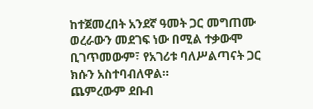ከተጀመረበት አንደኛ ዓመት ጋር መግጠሙ ወረራውን መደገፍ ነው በሚል ተቃውሞ ቢገጥመውም፣ የአገሪቱ ባለሥልጣናት ጋር ክሱን አስተባብለዋል።
ጨምረውም ደቡብ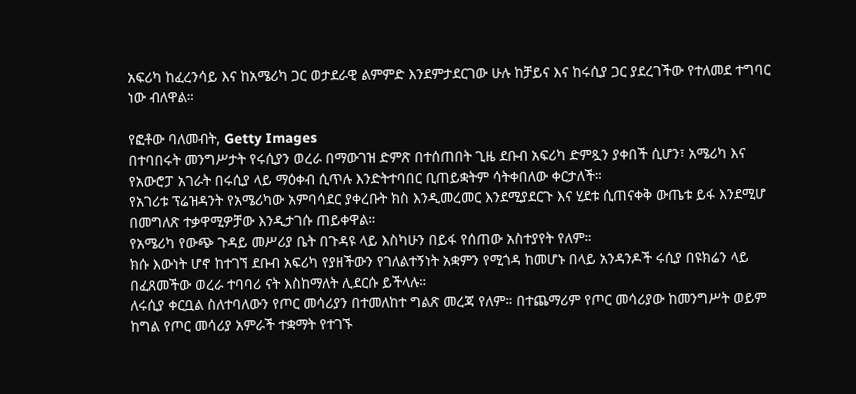አፍሪካ ከፈረንሳይ እና ከአሜሪካ ጋር ወታደራዊ ልምምድ እንደምታደርገው ሁሉ ከቻይና እና ከሩሲያ ጋር ያደረገችው የተለመደ ተግባር ነው ብለዋል።

የፎቶው ባለመብት, Getty Images
በተባበሩት መንግሥታት የሩሲያን ወረራ በማውገዝ ድምጽ በተሰጠበት ጊዜ ደቡብ አፍሪካ ድምጿን ያቀበች ሲሆን፣ አሜሪካ እና የአውሮፓ አገራት በሩሲያ ላይ ማዕቀብ ሲጥሉ እንድትተባበር ቢጠይቋትም ሳትቀበለው ቀርታለች።
የአገሪቱ ፕሬዝዳንት የአሜሪካው አምባሳደር ያቀረቡት ክስ እንዲመረመር እንደሚያደርጉ እና ሂደቱ ሲጠናቀቅ ውጤቱ ይፋ እንደሚሆ በመግለጽ ተቃዋሚዎቻው እንዲታገሱ ጠይቀዋል።
የአሜሪካ የውጭ ጉዳይ መሥሪያ ቤት በጉዳዩ ላይ እስካሁን በይፋ የሰጠው አስተያየት የለም።
ክሱ እውነት ሆኖ ከተገኘ ደቡብ አፍሪካ የያዘችውን የገለልተኝነት አቋምን የሚጎዳ ከመሆኑ በላይ አንዳንዶች ሩሲያ በዩክሬን ላይ በፈጸመችው ወረራ ተባባሪ ናት እስከማለት ሊደርሱ ይችላሉ።
ለሩሲያ ቀርቧል ስለተባለውን የጦር መሳሪያን በተመለከተ ግልጽ መረጃ የለም። በተጨማሪም የጦር መሳሪያው ከመንግሥት ወይም ከግል የጦር መሳሪያ አምራች ተቋማት የተገኙ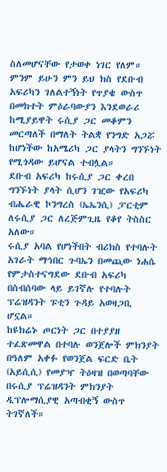ስለመሆናቸው የታወቀ ነገር የለም።
ምንም ይሁን ምን ይህ ክስ የደቡብ አፍሪካን ገለልተኝነት የጥያቄ ውስጥ በመክተት ምዕራባውያን እንደወራሪ ከሚያይዋት ሩሲያ ጋር መቆምን መርጣለች በማለት ትልቋ የንግድ አጋሯ ከሆነችው ከአሜሪካ ጋር ያላትን ግንኙነት የሚጎዳው ይሆናል ተብሏል።
ደቡብ አፍሪካ ከሩሲያ ጋር ቀረበ ግንኙነት ያላት ሲሆን ገዢው የአፍሪካ ብሔራዊ ኮንግረስ (ኤኤንሲ) ፓርቲም ለሩሲያ ጋር ለረጅምጊዜ የቆየ ትስስር አለው።
ሩሲያ አባል የሆነችበት ብሪክስ የተባሉት አገራት ማኅበር ጉባኤን በመጪው ነሐሴ የምታስተናግደው ደቡብ አፍሪካ በስብሰባው ላይ ይገኛሉ የተባሉት ፕሬዝዳንት ፑቲን ጉዳይ አወዛጋቢ ሆኗል።
ከዩክሬኑ ጦርነት ጋር በተያያዘ ተፈጽመዋል በተባሉ ወንጀሎች ምክንያት በዓለም አቀፉ የወንጀል ፍርድ ቤት (አይሲሲ) የመያዣ ትዕዛዝ በወጣባቸው በሩሲያ ፕሬዝዳንት ምክንያት ዲፕሎማሲያዊ አጣብቂኝ ውስጥ ትገኛለች።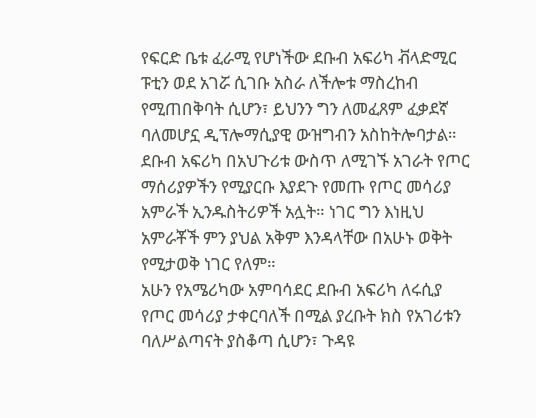የፍርድ ቤቱ ፈራሚ የሆነችው ደቡብ አፍሪካ ቭላድሚር ፑቲን ወደ አገሯ ሲገቡ አስራ ለችሎቱ ማስረከብ የሚጠበቅባት ሲሆን፣ ይህንን ግን ለመፈጸም ፈቃደኛ ባለመሆኗ ዲፕሎማሲያዊ ውዝግብን አስከትሎባታል።
ደቡብ አፍሪካ በአህጉሪቱ ውስጥ ለሚገኙ አገራት የጦር ማሰሪያዎችን የሚያርቡ እያደጉ የመጡ የጦር መሳሪያ አምራች ኢንዱስትሪዎች አሏት። ነገር ግን እነዚህ አምራቾች ምን ያህል አቅም እንዳላቸው በአሁኑ ወቅት የሚታወቅ ነገር የለም።
አሁን የአሜሪካው አምባሳደር ደቡብ አፍሪካ ለሩሲያ የጦር መሳሪያ ታቀርባለች በሚል ያረቡት ክስ የአገሪቱን ባለሥልጣናት ያስቆጣ ሲሆን፣ ጉዳዩ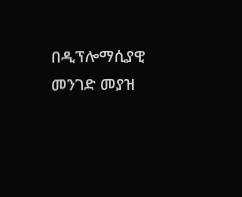በዲፕሎማሲያዊ መንገድ መያዝ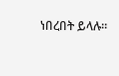ነበረበት ይላሉ።